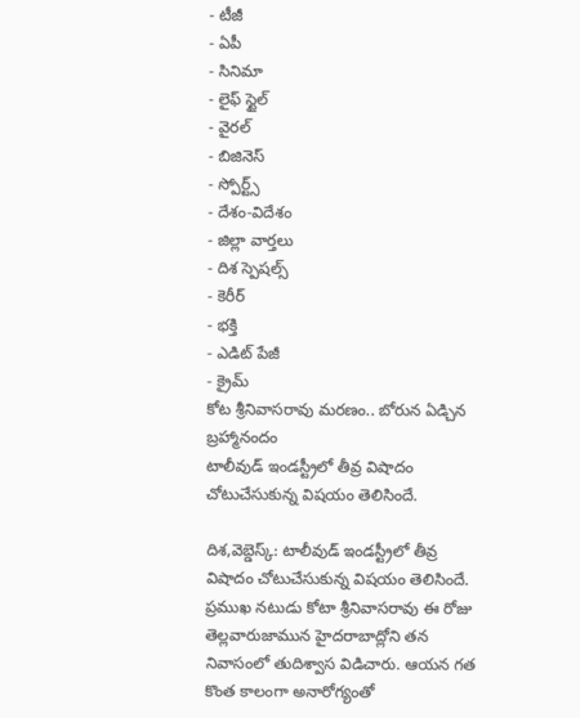- టీజీ
- ఏపీ
- సినిమా
- లైఫ్ స్టైల్
- వైరల్
- బిజినెస్
- స్పోర్ట్స్
- దేశం-విదేశం
- జిల్లా వార్తలు
- దిశ స్పెషల్స్
- కెరీర్
- భక్తి
- ఎడిట్ పేజీ
- క్రైమ్
కోట శ్రీనివాసరావు మరణం.. బోరున ఏడ్చిన బ్రహ్మానందం
టాలీవుడ్ ఇండస్ట్రీలో తీవ్ర విషాదం చోటుచేసుకున్న విషయం తెలిసిందే.

దిశ,వెబ్డెస్క్: టాలీవుడ్ ఇండస్ట్రీలో తీవ్ర విషాదం చోటుచేసుకున్న విషయం తెలిసిందే. ప్రముఖ నటుడు కోటా శ్రీనివాసరావు ఈ రోజు తెల్లవారుజామున హైదరాబాద్లోని తన నివాసంలో తుదిశ్వాస విడిచారు. ఆయన గత కొంత కాలంగా అనారోగ్యంతో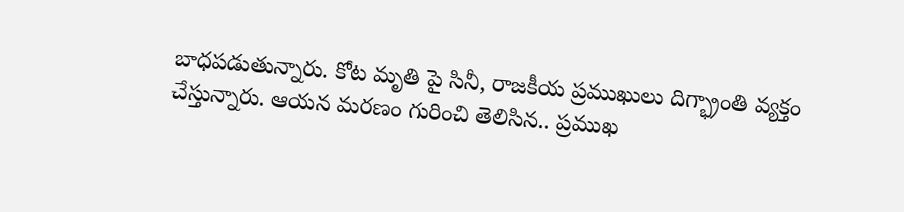బాధపడుతున్నారు. కోట మృతి పై సినీ, రాజకీయ ప్రముఖులు దిగ్భ్రాంతి వ్యక్తం చేస్తున్నారు. ఆయన మరణం గురించి తెలిసిన.. ప్రముఖ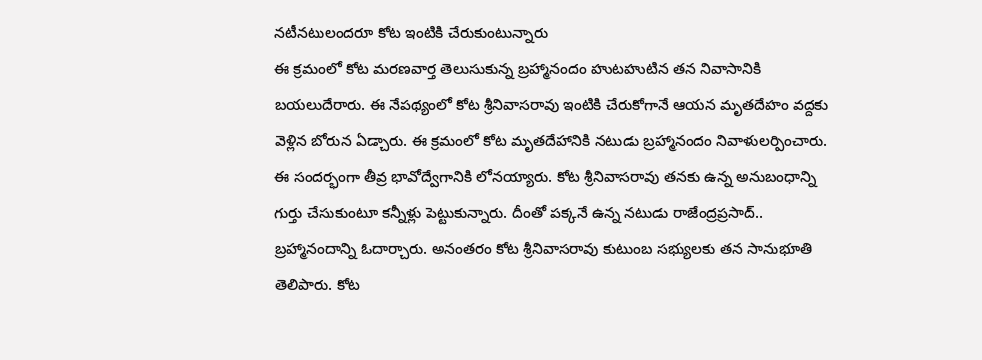నటీనటులందరూ కోట ఇంటికి చేరుకుంటున్నారు
ఈ క్రమంలో కోట మరణవార్త తెలుసుకున్న బ్రహ్మానందం హుటహుటిన తన నివాసానికి బయలుదేరారు. ఈ నేపథ్యంలో కోట శ్రీనివాసరావు ఇంటికి చేరుకోగానే ఆయన మృతదేహం వద్దకు వెళ్లిన బోరున ఏడ్చారు. ఈ క్రమంలో కోట మృతదేహానికి నటుడు బ్రహ్మానందం నివాళులర్పించారు. ఈ సందర్భంగా తీవ్ర భావోద్వేగానికి లోనయ్యారు. కోట శ్రీనివాసరావు తనకు ఉన్న అనుబంధాన్ని గుర్తు చేసుకుంటూ కన్నీళ్లు పెట్టుకున్నారు. దీంతో పక్కనే ఉన్న నటుడు రాజేంద్రప్రసాద్.. బ్రహ్మానందాన్ని ఓదార్చారు. అనంతరం కోట శ్రీనివాసరావు కుటుంబ సభ్యులకు తన సానుభూతి తెలిపారు. కోట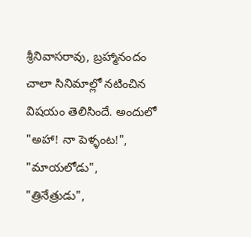శ్రీనివాసరావు, బ్రహ్మానందం చాలా సినిమాల్లో నటించిన విషయం తెలిసిందే. అందులో "అహా! నా పెళ్ళంట!", "మాయలోడు", "త్రినేత్రుడు",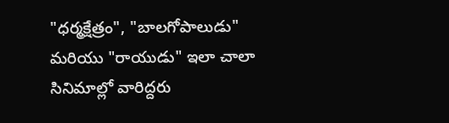"ధర్మక్షేత్రం", "బాలగోపాలుడు" మరియు "రాయుడు" ఇలా చాలా సినిమాల్లో వారిద్దరు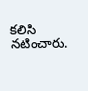కలిసి నటించారు.